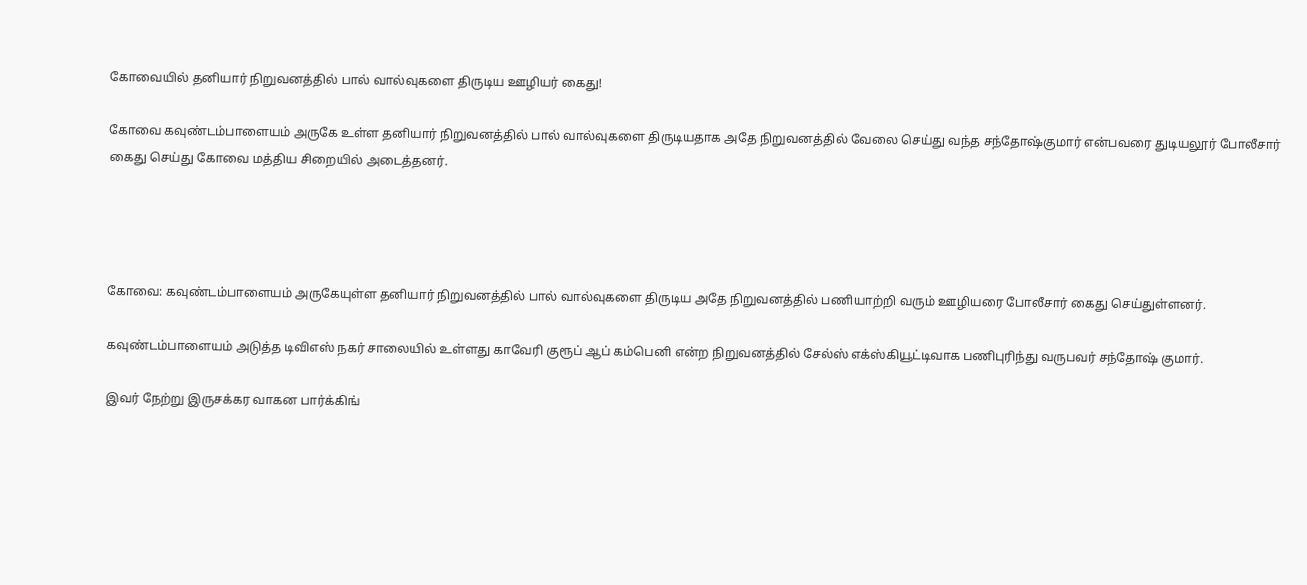கோவையில் தனியார் நிறுவனத்தில் பால் வால்வுகளை திருடிய ஊழியர் கைது!

கோவை கவுண்டம்பாளையம் அருகே உள்ள தனியார் நிறுவனத்தில் பால் வால்வுகளை திருடியதாக அதே நிறுவனத்தில் வேலை செய்து வந்த சந்தோஷ்குமார் என்பவரை துடியலூர் போலீசார் கைது செய்து கோவை மத்திய சிறையில் அடைத்தனர்.




கோவை: கவுண்டம்பாளையம் அருகேயுள்ள தனியார் நிறுவனத்தில் பால் வால்வுகளை திருடிய அதே நிறுவனத்தில் பணியாற்றி வரும் ஊழியரை போலீசார் கைது செய்துள்ளனர்.

கவுண்டம்பாளையம் அடுத்த டிவிஎஸ் நகர் சாலையில் உள்ளது காவேரி குரூப் ஆப் கம்பெனி என்ற நிறுவனத்தில் சேல்ஸ் எக்ஸ்கியூட்டிவாக பணிபுரிந்து வருபவர் சந்தோஷ் குமார்.

இவர் நேற்று இருசக்கர வாகன பார்க்கிங்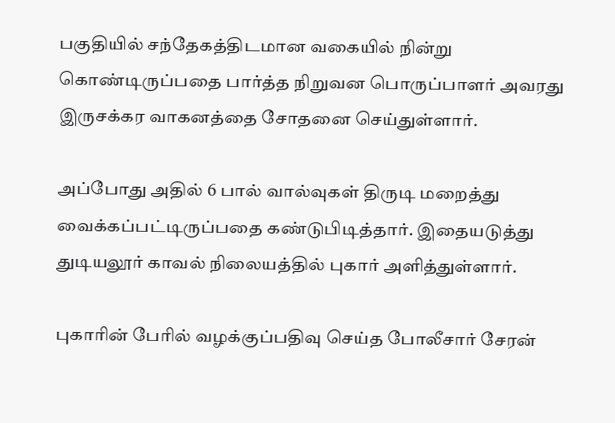பகுதியில் சந்தேகத்திடமான வகையில் நின்று கொண்டிருப்பதை பார்த்த நிறுவன பொருப்பாளர் அவரது இருசக்கர வாகனத்தை சோதனை செய்துள்ளார்.

அப்போது அதில் 6 பால் வால்வுகள் திருடி மறைத்து வைக்கப்பட்டிருப்பதை கண்டுபிடித்தார். இதையடுத்து துடியலூர் காவல் நிலையத்தில் புகார் அளித்துள்ளார்.

புகாரின் பேரில் வழக்குப்பதிவு செய்த போலீசார் சேரன்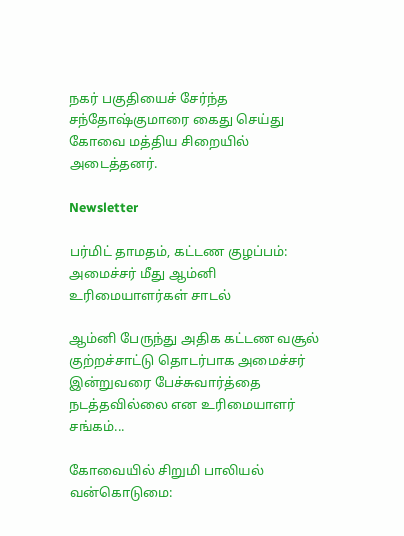நகர் பகுதியைச் சேர்ந்த சந்தோஷ்குமாரை கைது செய்து கோவை மத்திய சிறையில் அடைத்தனர்.

Newsletter

பர்மிட் தாமதம், கட்டண குழப்பம்: அமைச்சர் மீது ஆம்னி உரிமையாளர்கள் சாடல்

ஆம்னி பேருந்து அதிக கட்டண வசூல் குற்றச்சாட்டு தொடர்பாக அமைச்சர் இன்றுவரை பேச்சுவார்த்தை நடத்தவில்லை என உரிமையாளர் சங்கம்...

கோவையில் சிறுமி பாலியல் வன்கொடுமை: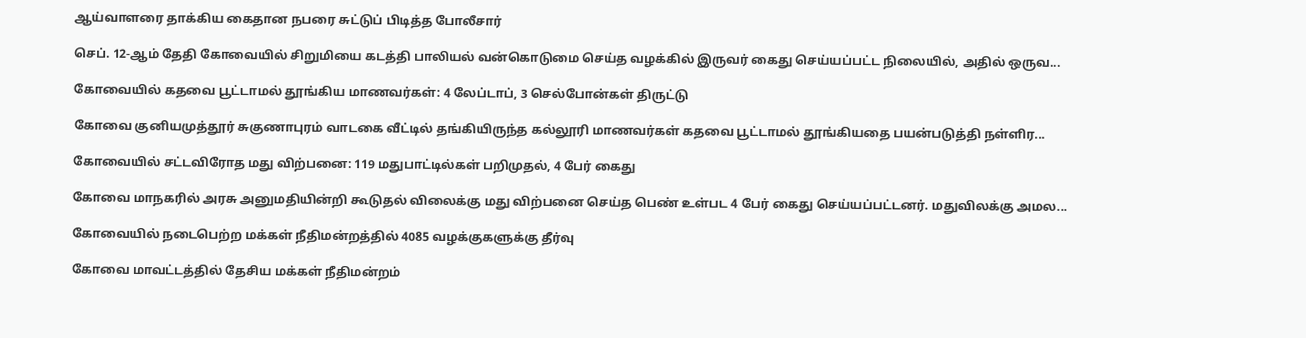ஆய்வாளரை தாக்கிய கைதான நபரை சுட்டுப் பிடித்த போலீசார்

செப். 12-ஆம் தேதி கோவையில் சிறுமியை கடத்தி பாலியல் வன்கொடுமை செய்த வழக்கில் இருவர் கைது செய்யப்பட்ட நிலையில், அதில் ஒருவ...

கோவையில் கதவை பூட்டாமல் தூங்கிய மாணவர்கள்: 4 லேப்டாப், 3 செல்போன்கள் திருட்டு

கோவை குனியமுத்தூர் சுகுணாபுரம் வாடகை வீட்டில் தங்கியிருந்த கல்லூரி மாணவர்கள் கதவை பூட்டாமல் தூங்கியதை பயன்படுத்தி நள்ளிர...

கோவையில் சட்டவிரோத மது விற்பனை: 119 மதுபாட்டில்கள் பறிமுதல், 4 பேர் கைது

கோவை மாநகரில் அரசு அனுமதியின்றி கூடுதல் விலைக்கு மது விற்பனை செய்த பெண் உள்பட 4 பேர் கைது செய்யப்பட்டனர். மதுவிலக்கு அமல...

கோவையில் நடைபெற்ற மக்கள் நீதிமன்றத்தில் 4085 வழக்குகளுக்கு தீர்வு

கோவை மாவட்டத்தில் தேசிய மக்கள் நீதிமன்றம்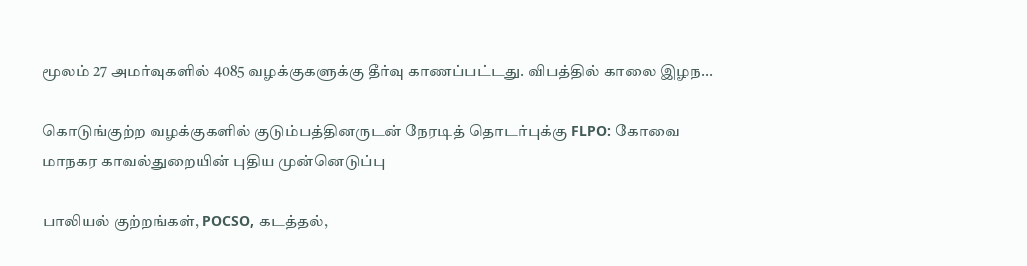மூலம் 27 அமர்வுகளில் 4085 வழக்குகளுக்கு தீர்வு காணப்பட்டது. விபத்தில் காலை இழந...

கொடுங்குற்ற வழக்குகளில் குடும்பத்தினருடன் நேரடித் தொடர்புக்கு FLPO: கோவை மாநகர காவல்துறையின் புதிய முன்னெடுப்பு

பாலியல் குற்றங்கள், POCSO, கடத்தல்,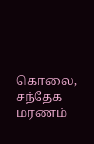கொலை, சந்தேக மரணம்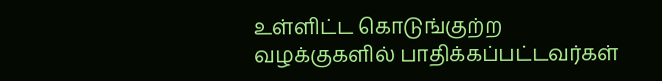உள்ளிட்ட கொடுங்குற்ற வழக்குகளில் பாதிக்கப்பட்டவர்கள்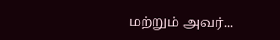மற்றும் அவர்...